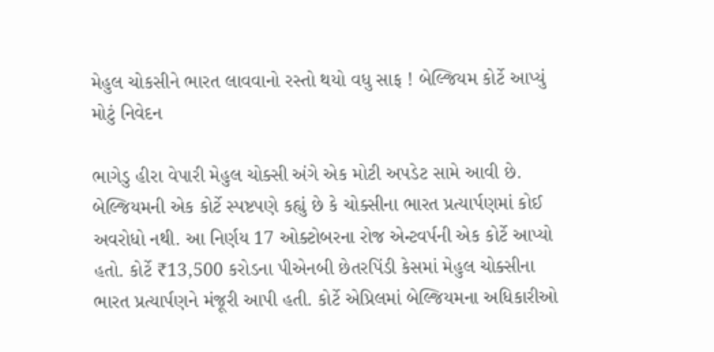મેહુલ ચોકસીને ભારત લાવવાનો રસ્તો થયો વધુ સાફ ! બેલ્જિયમ કોર્ટે આપ્યું મોટું નિવેદન

ભાગેડુ હીરા વેપારી મેહુલ ચોક્સી અંગે એક મોટી અપડેટ સામે આવી છે. બેલ્જિયમની એક કોર્ટે સ્પષ્ટપણે કહ્યું છે કે ચોક્સીના ભારત પ્રત્યાર્પણમાં કોઈ અવરોધો નથી. આ નિર્ણય 17 ઓક્ટોબરના રોજ એન્ટવર્પની એક કોર્ટે આપ્યો હતો. કોર્ટે ₹13,500 કરોડના પીએનબી છેતરપિંડી કેસમાં મેહુલ ચોક્સીના ભારત પ્રત્યાર્પણને મંજૂરી આપી હતી. કોર્ટે એપ્રિલમાં બેલ્જિયમના અધિકારીઓ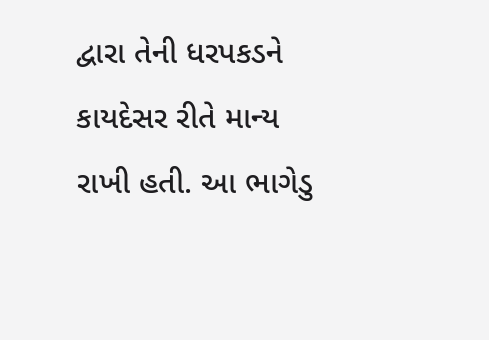દ્વારા તેની ધરપકડને કાયદેસર રીતે માન્ય રાખી હતી. આ ભાગેડુ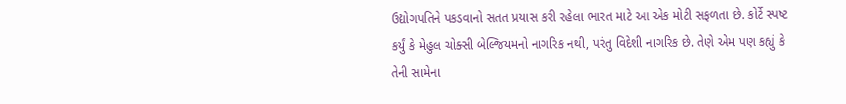ઉદ્યોગપતિને પકડવાનો સતત પ્રયાસ કરી રહેલા ભારત માટે આ એક મોટી સફળતા છે. કોર્ટે સ્પષ્ટ કર્યું કે મેહુલ ચોક્સી બેલ્જિયમનો નાગરિક નથી, પરંતુ વિદેશી નાગરિક છે. તેણે એમ પણ કહ્યું કે તેની સામેના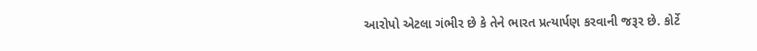આરોપો એટલા ગંભીર છે કે તેને ભારત પ્રત્યાર્પણ કરવાની જરૂર છે. કોર્ટે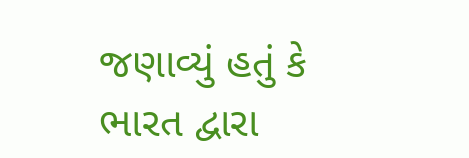જણાવ્યું હતું કે ભારત દ્વારા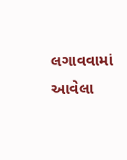લગાવવામાં આવેલા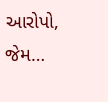આરોપો, જેમ…